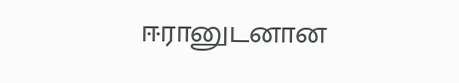ஈரானுடனான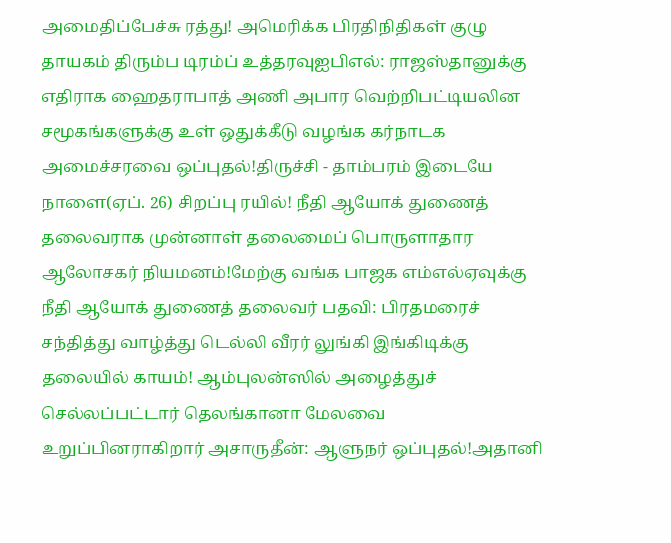அமைதிப்பேச்சு ரத்து! அமெரிக்க பிரதிநிதிகள் குழு தாயகம் திரும்ப டிரம்ப் உத்தரவுஐபிஎல்: ராஜஸ்தானுக்கு எதிராக ஹைதராபாத் அணி அபார வெற்றிபட்டியலின சமூகங்களுக்கு உள் ஒதுக்கீடு வழங்க கர்நாடக அமைச்சரவை ஒப்புதல்!திருச்சி - தாம்பரம் இடையே நாளை(ஏப். 26) சிறப்பு ரயில்! நீதி ஆயோக் துணைத் தலைவராக முன்னாள் தலைமைப் பொருளாதார ஆலோசகர் நியமனம்!மேற்கு வங்க பாஜக எம்எல்ஏவுக்கு நீதி ஆயோக் துணைத் தலைவர் பதவி: பிரதமரைச் சந்தித்து வாழ்த்து டெல்லி வீரர் லுங்கி இங்கிடிக்கு தலையில் காயம்! ஆம்புலன்ஸில் அழைத்துச் செல்லப்பட்டார் தெலங்கானா மேலவை உறுப்பினராகிறார் அசாருதீன்: ஆளுநர் ஒப்புதல்!அதானி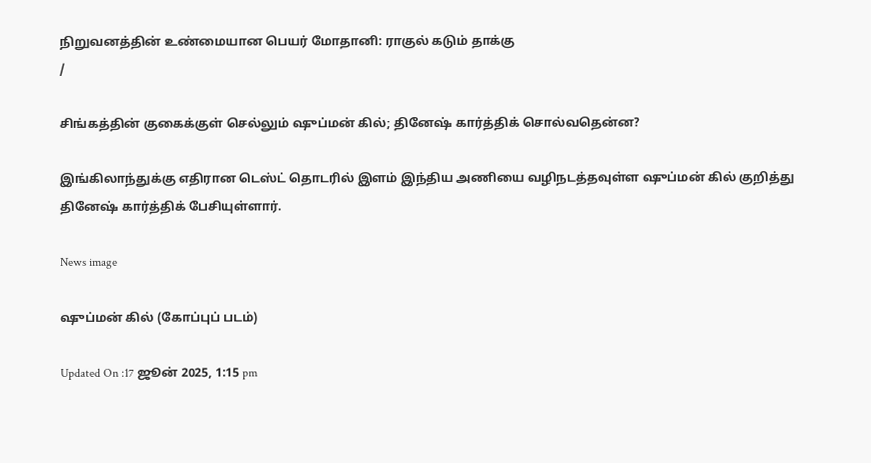நிறுவனத்தின் உண்மையான பெயர் மோதானி: ராகுல் கடும் தாக்கு
/

சிங்கத்தின் குகைக்குள் செல்லும் ஷுப்மன் கில்; தினேஷ் கார்த்திக் சொல்வதென்ன?

இங்கிலாந்துக்கு எதிரான டெஸ்ட் தொடரில் இளம் இந்திய அணியை வழிநடத்தவுள்ள ஷுப்மன் கில் குறித்து தினேஷ் கார்த்திக் பேசியுள்ளார்.

News image

ஷுப்மன் கில் (கோப்புப் படம்)

Updated On :17 ஜூன் 2025, 1:15 pm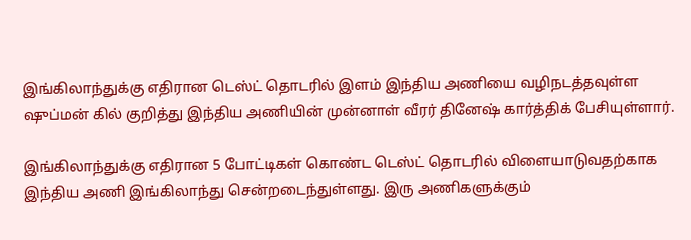இங்கிலாந்துக்கு எதிரான டெஸ்ட் தொடரில் இளம் இந்திய அணியை வழிநடத்தவுள்ள ஷுப்மன் கில் குறித்து இந்திய அணியின் முன்னாள் வீரர் தினேஷ் கார்த்திக் பேசியுள்ளார்.

இங்கிலாந்துக்கு எதிரான 5 போட்டிகள் கொண்ட டெஸ்ட் தொடரில் விளையாடுவதற்காக இந்திய அணி இங்கிலாந்து சென்றடைந்துள்ளது. இரு அணிகளுக்கும்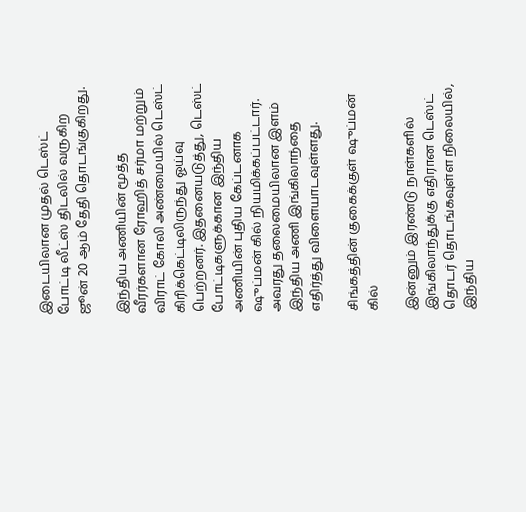இடையிலான முதல் டெஸ்ட் போட்டி லீட்ஸ் திடலில் வருகிற ஜூன் 20 ஆம் தேதி தொடங்குகிறது.

இந்திய அணியின் மூத்த வீரர்களான ரோஹித் சர்மா மற்றும் விராட் கோலி அண்மையில் டெஸ்ட் கிரிக்கெட்டிலிருந்து ஓய்வு பெற்றனர். இதனையடுத்து, டெஸ்ட் போட்டிகளுக்கான இந்திய அணியின் புதிய கேப்டனாக ஷுப்மன் கில் நியமிக்கப்பட்டார். அவரது தலைமையிலான இளம் இந்திய அணி இங்கிலாந்தை எதிர்த்து விளையாடவுள்ளது.

சிங்கத்தின் குகைக்குள் ஷுப்மன் கில்

இன்னும் இரண்டு நாள்களில் இங்கிலாந்துக்கு எதிரான டெஸ்ட் தொடர் தொடங்கவுள்ள நிலையில், இந்திய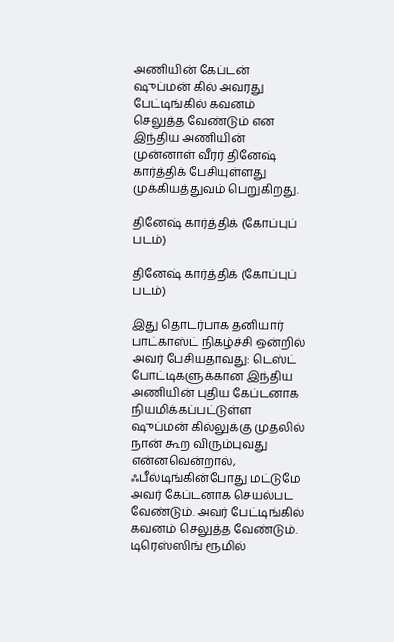அணியின் கேப்டன் ஷுப்மன் கில் அவரது பேட்டிங்கில் கவனம் செலுத்த வேண்டும் என இந்திய அணியின் முன்னாள் வீரர் தினேஷ் கார்த்திக் பேசியுள்ளது முக்கியத்துவம் பெறுகிறது.

தினேஷ் கார்த்திக் (கோப்புப் படம்)

தினேஷ் கார்த்திக் (கோப்புப் படம்)

இது தொடர்பாக தனியார் பாட்காஸ்ட் நிகழ்ச்சி ஒன்றில் அவர் பேசியதாவது: டெஸ்ட் போட்டிகளுக்கான இந்திய அணியின் புதிய கேப்டனாக நியமிக்கப்பட்டுள்ள ஷுப்மன் கில்லுக்கு முதலில் நான் கூற விரும்புவது என்னவென்றால், ஃபீல்டிங்கின்போது மட்டுமே அவர் கேப்டனாக செயல்பட வேண்டும். அவர் பேட்டிங்கில் கவனம் செலுத்த வேண்டும். டிரெஸ்ஸிங் ரூமில்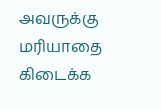அவருக்கு மரியாதை கிடைக்க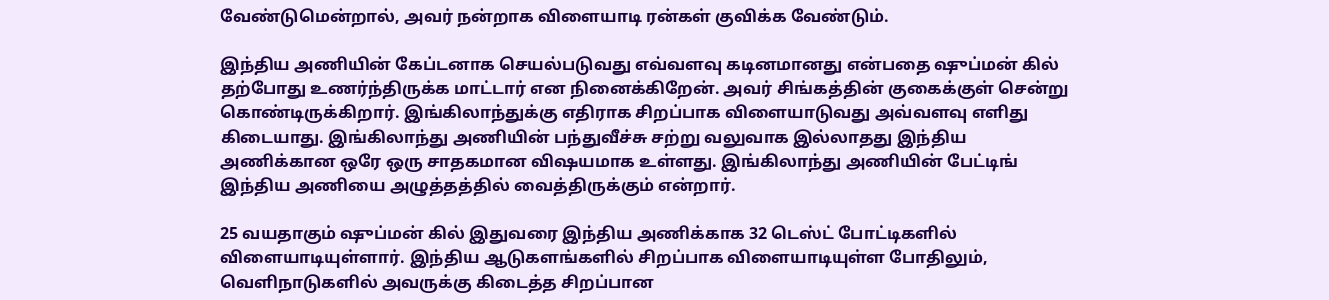வேண்டுமென்றால், அவர் நன்றாக விளையாடி ரன்கள் குவிக்க வேண்டும்.

இந்திய அணியின் கேப்டனாக செயல்படுவது எவ்வளவு கடினமானது என்பதை ஷுப்மன் கில் தற்போது உணர்ந்திருக்க மாட்டார் என நினைக்கிறேன். அவர் சிங்கத்தின் குகைக்குள் சென்று கொண்டிருக்கிறார். இங்கிலாந்துக்கு எதிராக சிறப்பாக விளையாடுவது அவ்வளவு எளிது கிடையாது. இங்கிலாந்து அணியின் பந்துவீச்சு சற்று வலுவாக இல்லாதது இந்திய அணிக்கான ஒரே ஒரு சாதகமான விஷயமாக உள்ளது. இங்கிலாந்து அணியின் பேட்டிங் இந்திய அணியை அழுத்தத்தில் வைத்திருக்கும் என்றார்.

25 வயதாகும் ஷுப்மன் கில் இதுவரை இந்திய அணிக்காக 32 டெஸ்ட் போட்டிகளில் விளையாடியுள்ளார். இந்திய ஆடுகளங்களில் சிறப்பாக விளையாடியுள்ள போதிலும், வெளிநாடுகளில் அவருக்கு கிடைத்த சிறப்பான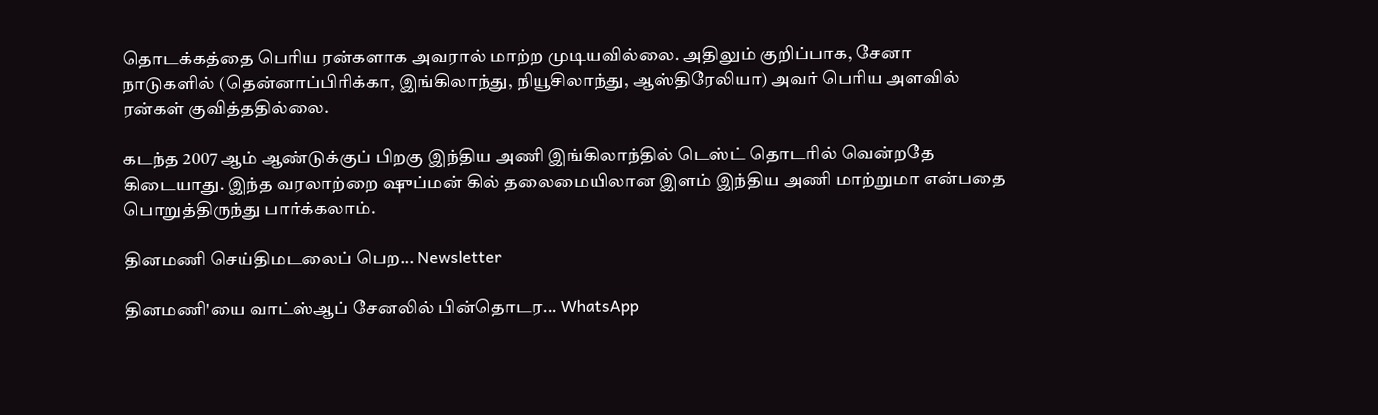தொடக்கத்தை பெரிய ரன்களாக அவரால் மாற்ற முடியவில்லை. அதிலும் குறிப்பாக, சேனா நாடுகளில் (தென்னாப்பிரிக்கா, இங்கிலாந்து, நியூசிலாந்து, ஆஸ்திரேலியா) அவர் பெரிய அளவில் ரன்கள் குவித்ததில்லை.

கடந்த 2007 ஆம் ஆண்டுக்குப் பிறகு இந்திய அணி இங்கிலாந்தில் டெஸ்ட் தொடரில் வென்றதே கிடையாது. இந்த வரலாற்றை ஷுப்மன் கில் தலைமையிலான இளம் இந்திய அணி மாற்றுமா என்பதை பொறுத்திருந்து பார்க்கலாம்.

தினமணி செய்திமடலைப் பெற... Newsletter

தினமணி'யை வாட்ஸ்ஆப் சேனலில் பின்தொடர... WhatsApp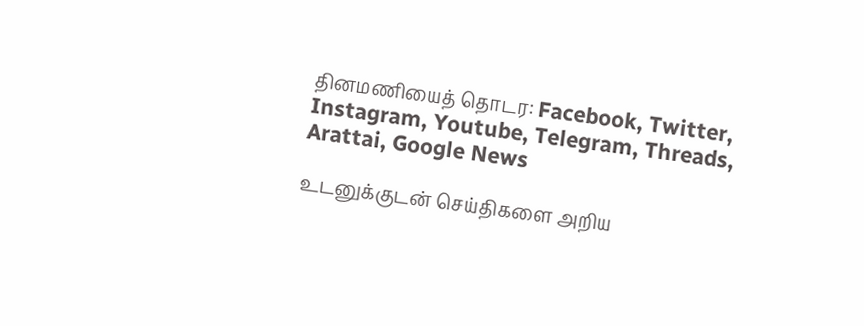தினமணியைத் தொடர: Facebook, Twitter, Instagram, Youtube, Telegram, Threads, Arattai, Google News

உடனுக்குடன் செய்திகளை அறிய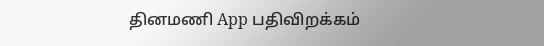தினமணி App பதிவிறக்கம்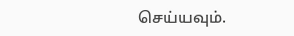செய்யவும்.